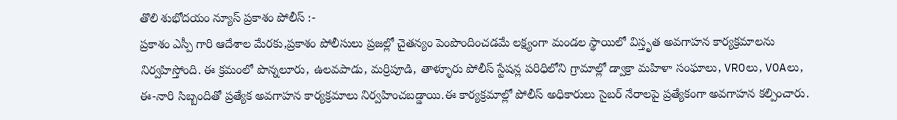తొలి శుభోదయం న్యూస్ ప్రకాశం పోలీస్ :-
ప్రకాశం ఎస్పీ గారి ఆదేశాల మేరకు,ప్రకాశం పోలీసులు ప్రజల్లో చైతన్యం పెంపొందించడమే లక్ష్యంగా మండల స్థాయిలో విస్తృత అవగాహన కార్యక్రమాలను నిర్వహిస్తోంది. ఈ క్రమంలో పొన్నలూరు, ఉలవపాడు, మర్రిపూడి, తాళ్ళూరు పోలీస్ స్టేషన్ల పరిధిలోని గ్రామాల్లో డ్వాక్రా మహిళా సంఘాలు, VROలు, VOAలు, ఈ-నారి సిబ్బందితో ప్రత్యేక అవగాహన కార్యక్రమాలు నిర్వహించబడ్డాయి.ఈ కార్యక్రమాల్లో పోలీస్ అధికారులు సైబర్ నేరాలపై ప్రత్యేకంగా అవగాహన కల్పించారు.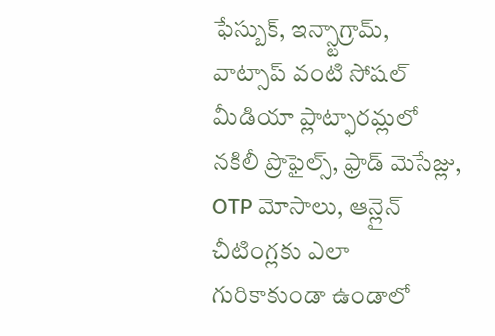ఫేస్బుక్, ఇన్స్టాగ్రామ్, వాట్సాప్ వంటి సోషల్ మీడియా ప్లాట్ఫారమ్లలో నకిలీ ప్రొఫైల్స్, ఫ్రాడ్ మెసేజ్లు, OTP మోసాలు, ఆన్లైన్ చీటింగ్లకు ఎలా గురికాకుండా ఉండాలో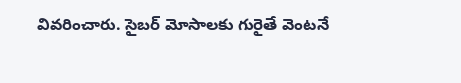వివరించారు. సైబర్ మోసాలకు గురైతే వెంటనే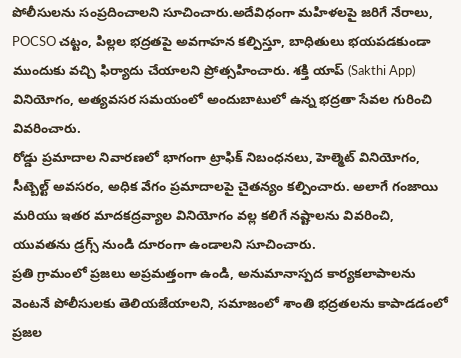పోలీసులను సంప్రదించాలని సూచించారు.అదేవిధంగా మహిళలపై జరిగే నేరాలు, POCSO చట్టం, పిల్లల భద్రతపై అవగాహన కల్పిస్తూ, బాధితులు భయపడకుండా ముందుకు వచ్చి ఫిర్యాదు చేయాలని ప్రోత్సహించారు. శక్తి యాప్ (Sakthi App) వినియోగం, అత్యవసర సమయంలో అందుబాటులో ఉన్న భద్రతా సేవల గురించి వివరించారు.
రోడ్డు ప్రమాదాల నివారణలో భాగంగా ట్రాఫిక్ నిబంధనలు, హెల్మెట్ వినియోగం, సీట్బెల్ట్ అవసరం, అధిక వేగం ప్రమాదాలపై చైతన్యం కల్పించారు. అలాగే గంజాయి మరియు ఇతర మాదకద్రవ్యాల వినియోగం వల్ల కలిగే నష్టాలను వివరించి, యువతను డ్రగ్స్ నుండి దూరంగా ఉండాలని సూచించారు.
ప్రతి గ్రామంలో ప్రజలు అప్రమత్తంగా ఉండి, అనుమానాస్పద కార్యకలాపాలను వెంటనే పోలీసులకు తెలియజేయాలని, సమాజంలో శాంతి భద్రతలను కాపాడడంలో ప్రజల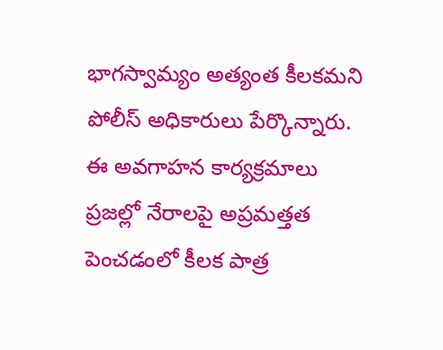భాగస్వామ్యం అత్యంత కీలకమని పోలీస్ అధికారులు పేర్కొన్నారు. ఈ అవగాహన కార్యక్రమాలు ప్రజల్లో నేరాలపై అప్రమత్తత పెంచడంలో కీలక పాత్ర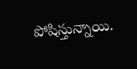పోషిస్తున్నాయి.